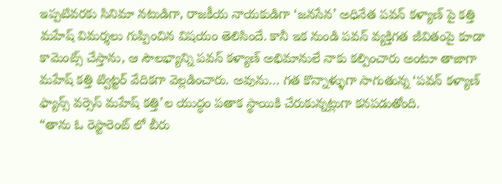ఇప్పటివరకు సినిమా నటుడిగా, రాజకీయ నాయకుడిగా ‘జనసేన’ అధినేత పవన్ కళ్యాణ్ పై కత్తి మహేష్ విమర్శలు గుప్పించిన విషయం తెలిసిందే. కానీ ఇక నుండి పవన్ వ్యక్తిగత జీవితంపై కూడా కామెంట్స్ చేస్తాను, ఆ సౌలభ్యాన్ని పవన్ కళ్యాణ్ అభిమానులే నాకు కల్పించారు అంటూ తాజాగా మహేష్ కత్తి ట్విట్టర్ వేదికగా వెల్లడించారు. అవును… గత కొన్నాళ్ళుగా సాగుతున్న ‘పవన్ కళ్యాణ్ ఫ్యాన్స్ వర్సెస్ మహేష్ కత్తి’ల యుద్ధం పతాక స్థాయికి చేరుకున్నట్లుగా కనపడుతోంది.
“తాను ఓ రెస్టారెంట్ లో బీరు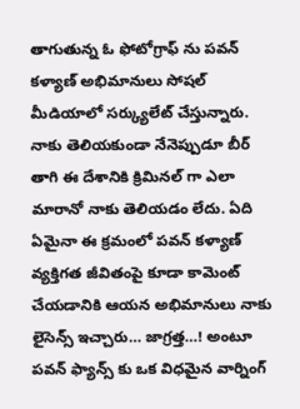తాగుతున్న ఓ ఫోటోగ్రాఫ్ ను పవన్ కళ్యాణ్ అభిమానులు సోషల్ మీడియాలో సర్క్యులేట్ చేస్తున్నారు. నాకు తెలియకుండా నేనెప్పుడూ బీర్ తాగి ఈ దేశానికి క్రిమినల్ గా ఎలా మారానో నాకు తెలియడం లేదు. ఏది ఏమైనా ఈ క్రమంలో పవన్ కళ్యాణ్ వ్యక్తిగత జీవితంపై కూడా కామెంట్ చేయడానికి ఆయన అభిమానులు నాకు లైసెన్స్ ఇచ్చారు… జాగ్రత్త…! అంటూ పవన్ ఫ్యాన్స్ కు ఒక విధమైన వార్నింగ్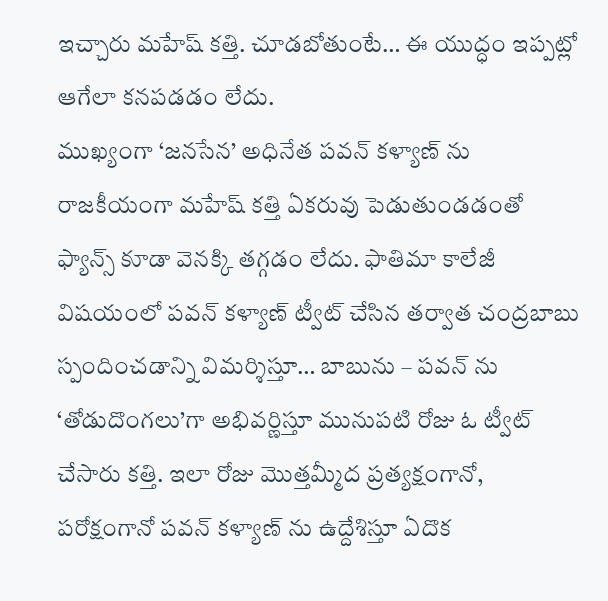ఇచ్చారు మహేష్ కత్తి. చూడబోతుంటే… ఈ యుద్ధం ఇప్పట్లో ఆగేలా కనపడడం లేదు.
ముఖ్యంగా ‘జనసేన’ అధినేత పవన్ కళ్యాణ్ ను రాజకీయంగా మహేష్ కత్తి ఏకరువు పెడుతుండడంతో ఫ్యాన్స్ కూడా వెనక్కి తగ్గడం లేదు. ఫాతిమా కాలేజీ విషయంలో పవన్ కళ్యాణ్ ట్వీట్ చేసిన తర్వాత చంద్రబాబు స్పందించడాన్ని విమర్శిస్తూ… బాబును – పవన్ ను ‘తోడుదొంగలు’గా అభివర్ణిస్తూ మునుపటి రోజు ఓ ట్వీట్ చేసారు కత్తి. ఇలా రోజు మొత్తమ్మీద ప్రత్యక్షంగానో, పరోక్షంగానో పవన్ కళ్యాణ్ ను ఉద్దేశిస్తూ ఏదొక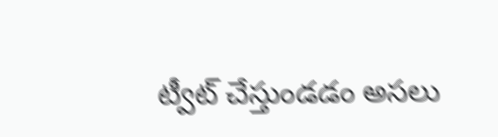ట్వీట్ చేస్తుండడం అసలు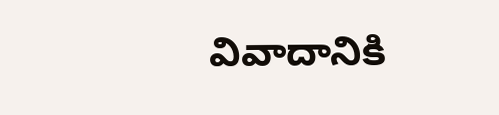వివాదానికి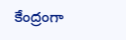కేంద్రంగా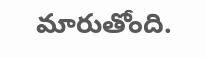మారుతోంది.